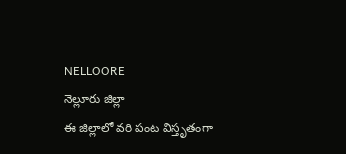NELLOORE
నెల్లూరు జిల్లా
ఈ జిల్లాలో వరి పంట విస్తృతంగా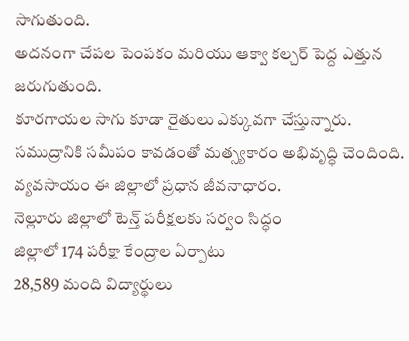సాగుతుంది.
అదనంగా చేపల పెంపకం మరియు ఆక్వా కల్చర్ పెద్ద ఎత్తున జరుగుతుంది.
కూరగాయల సాగు కూడా రైతులు ఎక్కువగా చేస్తున్నారు.
సముద్రానికి సమీపం కావడంతో మత్స్యకారం అభివృద్ధి చెందింది.
వ్యవసాయం ఈ జిల్లాలో ప్రధాన జీవనాధారం.
నెల్లూరు జిల్లాలో టెన్త్ పరీక్షలకు సర్వం సిద్ధం
జిల్లాలో 174 పరీక్షా కేంద్రాల ఏర్పాటు
28,589 మంది విద్యార్థులు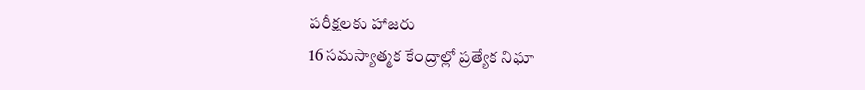పరీక్షలకు హాజరు
16 సమస్యాత్మక కేంద్రాల్లో ప్రత్యేక నిఘా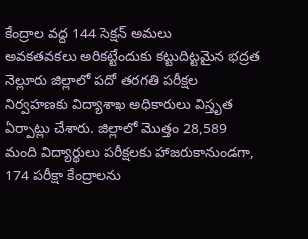కేంద్రాల వద్ద 144 సెక్షన్ అమలు
అవకతవకలు అరికట్టేందుకు కట్టుదిట్టమైన భద్రత
నెల్లూరు జిల్లాలో పదో తరగతి పరీక్షల నిర్వహణకు విద్యాశాఖ అధికారులు విస్తృత ఏర్పాట్లు చేశారు. జిల్లాలో మొత్తం 28,589 మంది విద్యార్థులు పరీక్షలకు హాజరుకానుండగా, 174 పరీక్షా కేంద్రాలను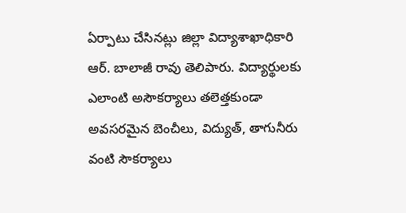ఏర్పాటు చేసినట్లు జిల్లా విద్యాశాఖాధికారి ఆర్. బాలాజీ రావు తెలిపారు. విద్యార్థులకు ఎలాంటి అసౌకర్యాలు తలెత్తకుండా అవసరమైన బెంచీలు, విద్యుత్, తాగునీరు వంటి సౌకర్యాలు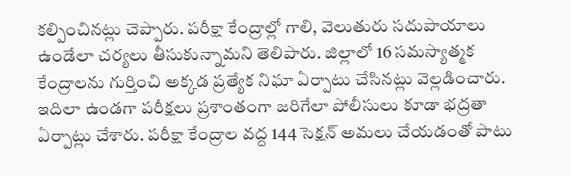కల్పించినట్లు చెప్పారు. పరీక్షా కేంద్రాల్లో గాలి, వెలుతురు సదుపాయాలు ఉండేలా చర్యలు తీసుకున్నామని తెలిపారు. జిల్లాలో 16 సమస్యాత్మక కేంద్రాలను గుర్తించి అక్కడ ప్రత్యేక నిఘా ఏర్పాటు చేసినట్లు వెల్లడించారు. ఇదిలా ఉండగా పరీక్షలు ప్రశాంతంగా జరిగేలా పోలీసులు కూడా భద్రతా ఏర్పాట్లు చేశారు. పరీక్షా కేంద్రాల వద్ద 144 సెక్షన్ అమలు చేయడంతో పాటు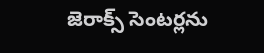జెరాక్స్ సెంటర్లను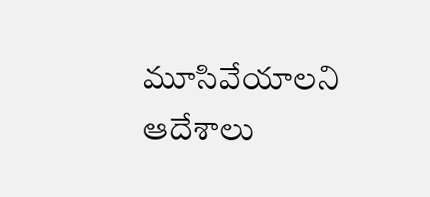మూసివేయాలని ఆదేశాలు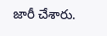జారీ చేశారు.